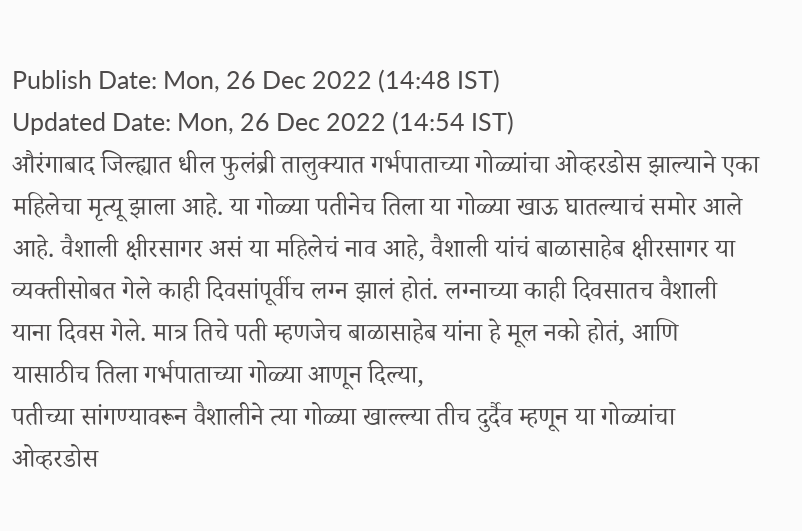Publish Date: Mon, 26 Dec 2022 (14:48 IST)
Updated Date: Mon, 26 Dec 2022 (14:54 IST)
औरंगाबाद जिल्ह्यात धील फुलंब्री तालुक्यात गर्भपाताच्या गोळ्यांचा ओव्हरडोस झाल्याने एका महिलेचा मृत्यू झाला आहे. या गोळ्या पतीनेच तिला या गोळ्या खाऊ घातल्याचं समोर आले आहे. वैशाली क्षीरसागर असं या महिलेचं नाव आहे, वैशाली यांचं बाळासाहेब क्षीरसागर या व्यक्तीसोबत गेले काही दिवसांपूर्वीच लग्न झालं होतं. लग्नाच्या काही दिवसातच वैशाली याना दिवस गेले. मात्र तिचे पती म्हणजेच बाळासाहेब यांना हे मूल नको होतं, आणि यासाठीच तिला गर्भपाताच्या गोळ्या आणून दिल्या,
पतीच्या सांगण्यावरून वैशालीने त्या गोळ्या खाल्ल्या तीच दुर्दैव म्हणून या गोळ्यांचा ओव्हरडोस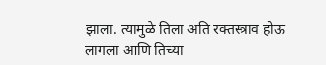झाला. त्यामुळे तिला अति रक्तस्त्राव होऊ लागला आणि तिच्या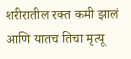शरीरातील रक्त कमी झालं आणि यातच तिचा मृत्यू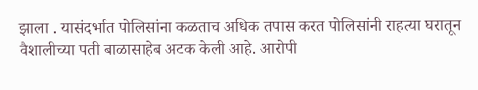झाला . यासंदर्भात पोलिसांना कळताच अधिक तपास करत पोलिसांनी राहत्या घरातून वैशालीच्या पती बाळासाहेब अटक केली आहे. आरोपी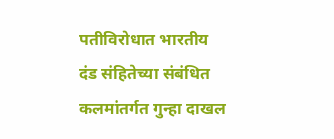पतीविरोधात भारतीय दंड संहितेच्या संबंधित कलमांतर्गत गुन्हा दाखल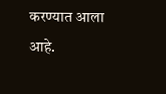करण्यात आला आहे.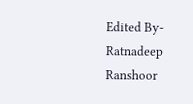Edited By- Ratnadeep Ranshoor